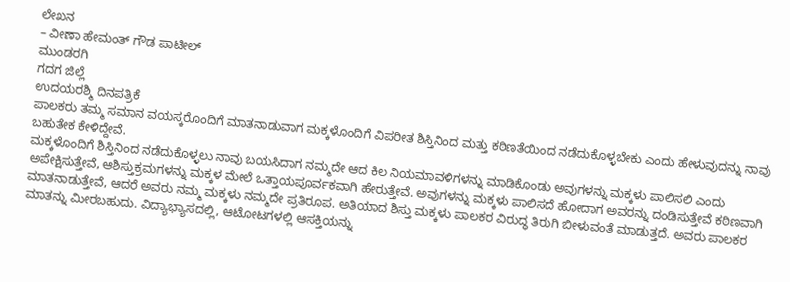ಲೇಖನ
– ವೀಣಾ ಹೇಮಂತ್ ಗೌಡ ಪಾಟೀಲ್
ಮುಂಡರಗಿ
ಗದಗ ಜಿಲ್ಲೆ
ಉದಯರಶ್ಮಿ ದಿನಪತ್ರಿಕೆ
ಪಾಲಕರು ತಮ್ಮ ಸಮಾನ ವಯಸ್ಕರೊಂದಿಗೆ ಮಾತನಾಡುವಾಗ ಮಕ್ಕಳೊಂದಿಗೆ ವಿಪರೀತ ಶಿಸ್ತಿನಿಂದ ಮತ್ತು ಕಠಿಣತೆಯಿಂದ ನಡೆದುಕೊಳ್ಳಬೇಕು ಎಂದು ಹೇಳುವುದನ್ನು ನಾವು ಬಹುತೇಕ ಕೇಳಿದ್ದೇವೆ.
ಮಕ್ಕಳೊಂದಿಗೆ ಶಿಸ್ತಿನಿಂದ ನಡೆದುಕೊಳ್ಳಲು ನಾವು ಬಯಸಿದಾಗ ನಮ್ಮದೇ ಆದ ಕಿಲ ನಿಯಮಾವಳಿಗಳನ್ನು ಮಾಡಿಕೊಂಡು ಅವುಗಳನ್ನು ಮಕ್ಕಳು ಪಾಲಿಸಲಿ ಎಂದು ಅಪೇಕ್ಷಿಸುತ್ತೇವೆ, ಆಶಿಸ್ತುಕ್ರಮಗಳನ್ನು ಮಕ್ಕಳ ಮೇಲೆ ಒತ್ತಾಯಪೂರ್ವಕವಾಗಿ ಹೇರುತ್ತೇವೆ. ಅವುಗಳನ್ನು ಮಕ್ಕಳು ಪಾಲಿಸದೆ ಹೋದಾಗ ಅವರನ್ನು ದಂಡಿಸುತ್ತೇವೆ ಕಠಿಣವಾಗಿ ಮಾತನಾಡುತ್ತೇವೆ, ಆದರೆ ಅವರು ನಮ್ಮ ಮಕ್ಕಳು ನಮ್ಮದೇ ಪ್ರತಿರೂಪ. ಅತಿಯಾದ ಶಿಸ್ತು ಮಕ್ಕಳು ಪಾಲಕರ ವಿರುದ್ಧ ತಿರುಗಿ ಬೀಳುವಂತೆ ಮಾಡುತ್ತದೆ. ಅವರು ಪಾಲಕರ ಮಾತನ್ನು ಮೀರಬಹುದು. ವಿದ್ಯಾಭ್ಯಾಸದಲ್ಲಿ, ಆಟೋಟಗಳಲ್ಲಿ ಆಸಕ್ತಿಯನ್ನು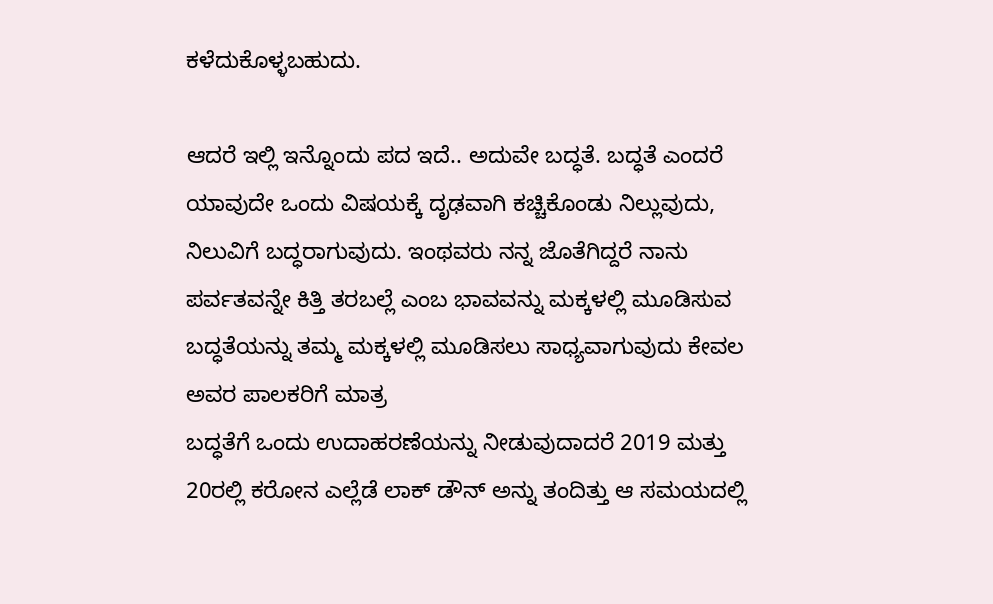ಕಳೆದುಕೊಳ್ಳಬಹುದು.

ಆದರೆ ಇಲ್ಲಿ ಇನ್ನೊಂದು ಪದ ಇದೆ.. ಅದುವೇ ಬದ್ಧತೆ. ಬದ್ಧತೆ ಎಂದರೆ ಯಾವುದೇ ಒಂದು ವಿಷಯಕ್ಕೆ ದೃಢವಾಗಿ ಕಚ್ಚಿಕೊಂಡು ನಿಲ್ಲುವುದು, ನಿಲುವಿಗೆ ಬದ್ಧರಾಗುವುದು. ಇಂಥವರು ನನ್ನ ಜೊತೆಗಿದ್ದರೆ ನಾನು ಪರ್ವತವನ್ನೇ ಕಿತ್ತಿ ತರಬಲ್ಲೆ ಎಂಬ ಭಾವವನ್ನು ಮಕ್ಕಳಲ್ಲಿ ಮೂಡಿಸುವ ಬದ್ಧತೆಯನ್ನು ತಮ್ಮ ಮಕ್ಕಳಲ್ಲಿ ಮೂಡಿಸಲು ಸಾಧ್ಯವಾಗುವುದು ಕೇವಲ ಅವರ ಪಾಲಕರಿಗೆ ಮಾತ್ರ
ಬದ್ಧತೆಗೆ ಒಂದು ಉದಾಹರಣೆಯನ್ನು ನೀಡುವುದಾದರೆ 2019 ಮತ್ತು 20ರಲ್ಲಿ ಕರೋನ ಎಲ್ಲೆಡೆ ಲಾಕ್ ಡೌನ್ ಅನ್ನು ತಂದಿತ್ತು ಆ ಸಮಯದಲ್ಲಿ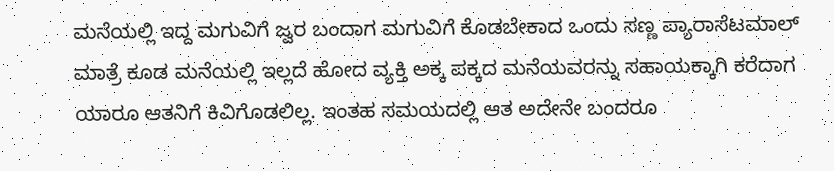ಮನೆಯಲ್ಲಿ ಇದ್ದ ಮಗುವಿಗೆ ಜ್ವರ ಬಂದಾಗ ಮಗುವಿಗೆ ಕೊಡಬೇಕಾದ ಒಂದು ಸಣ್ಣ ಪ್ಯಾರಾಸೆಟಮಾಲ್ ಮಾತ್ರೆ ಕೂಡ ಮನೆಯಲ್ಲಿ ಇಲ್ಲದೆ ಹೋದ ವ್ಯಕ್ತಿ ಅಕ್ಕ ಪಕ್ಕದ ಮನೆಯವರನ್ನು ಸಹಾಯಕ್ಕಾಗಿ ಕರೆದಾಗ ಯಾರೂ ಆತನಿಗೆ ಕಿವಿಗೊಡಲಿಲ್ಲ. ಇಂತಹ ಸಮಯದಲ್ಲಿ ಆತ ಅದೇನೇ ಬಂದರೂ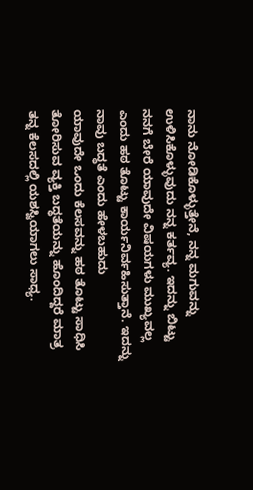ನಾನು ನೋಡಿಕೊಳ್ಳುತ್ತೇನೆ, ನನ್ನ ಮಗುವನ್ನು ಉಳಿಸಿಕೊಳ್ಳುವುದು ನನ್ನ ಕರ್ತವ್ಯ. ಇದನ್ನು ಬಿಟ್ಟು ನನಗೆ ಬೇರೆ ಯಾವುದೇ ವಿಷಯಗಳು ಮುಖ್ಯವಲ್ಲ ಎಂದು ಹಠ ತೊಟ್ಟು ಕಾರ್ಯನಿರ್ವಹಿಸುತ್ತಾನೆ. ಇದನ್ನು ನಾವು ಬದ್ಧತೆ ಎಂದು ಹೇಳಬಹುದು
ಯಾವುದೇ ಒಂದು ಕೆಲಸವನ್ನು ಹಠ ತೊಟ್ಟು ಸಾಧಿಸಿ ತೋರಿಸುವ ವ್ಯಕ್ತಿ ಬದ್ಧತೆಯನ್ನು ಹೊಂದಿದ್ದರೆ ಮಾತ್ರ ತನ್ನ ಕೆಲಸದಲ್ಲಿ ಯಶಸ್ವಿಯಾಗಲು ಸಾಧ್ಯ.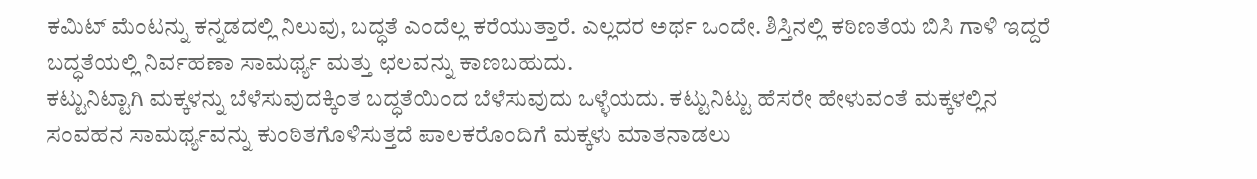ಕಮಿಟ್ ಮೆಂಟನ್ನು ಕನ್ನಡದಲ್ಲಿ ನಿಲುವು, ಬದ್ಧತೆ ಎಂದೆಲ್ಲ ಕರೆಯುತ್ತಾರೆ. ಎಲ್ಲದರ ಅರ್ಥ ಒಂದೇ. ಶಿಸ್ತಿನಲ್ಲಿ ಕಠಿಣತೆಯ ಬಿಸಿ ಗಾಳಿ ಇದ್ದರೆ ಬದ್ಧತೆಯಲ್ಲಿ ನಿರ್ವಹಣಾ ಸಾಮರ್ಥ್ಯ ಮತ್ತು ಛಲವನ್ನು ಕಾಣಬಹುದು.
ಕಟ್ಟುನಿಟ್ಟಾಗಿ ಮಕ್ಕಳನ್ನು ಬೆಳೆಸುವುದಕ್ಕಿಂತ ಬದ್ಧತೆಯಿಂದ ಬೆಳೆಸುವುದು ಒಳ್ಳೆಯದು. ಕಟ್ಟುನಿಟ್ಟು ಹೆಸರೇ ಹೇಳುವಂತೆ ಮಕ್ಕಳಲ್ಲಿನ ಸಂವಹನ ಸಾಮರ್ಥ್ಯವನ್ನು ಕುಂಠಿತಗೊಳಿಸುತ್ತದೆ ಪಾಲಕರೊಂದಿಗೆ ಮಕ್ಕಳು ಮಾತನಾಡಲು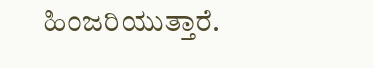ಹಿಂಜರಿಯುತ್ತಾರೆ.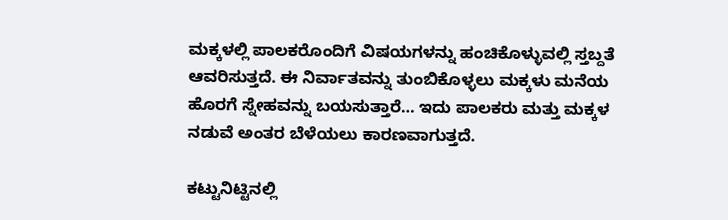ಮಕ್ಕಳಲ್ಲಿ ಪಾಲಕರೊಂದಿಗೆ ವಿಷಯಗಳನ್ನು ಹಂಚಿಕೊಳ್ಳುವಲ್ಲಿ ಸ್ತಬ್ದತೆ ಆವರಿಸುತ್ತದೆ. ಈ ನಿರ್ವಾತವನ್ನು ತುಂಬಿಕೊಳ್ಳಲು ಮಕ್ಕಳು ಮನೆಯ ಹೊರಗೆ ಸ್ನೇಹವನ್ನು ಬಯಸುತ್ತಾರೆ… ಇದು ಪಾಲಕರು ಮತ್ತು ಮಕ್ಕಳ ನಡುವೆ ಅಂತರ ಬೆಳೆಯಲು ಕಾರಣವಾಗುತ್ತದೆ.

ಕಟ್ಟುನಿಟ್ಟಿನಲ್ಲಿ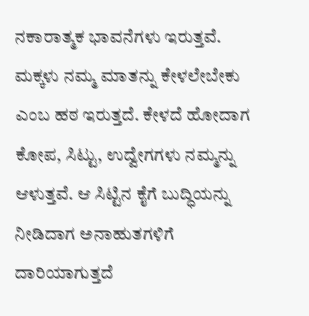ನಕಾರಾತ್ಮಕ ಭಾವನೆಗಳು ಇರುತ್ತವೆ. ಮಕ್ಕಳು ನಮ್ಮ ಮಾತನ್ನು ಕೇಳಲೇಬೇಕು ಎಂಬ ಹಠ ಇರುತ್ತದೆ. ಕೇಳದೆ ಹೋದಾಗ ಕೋಪ, ಸಿಟ್ಟು, ಉದ್ವೇಗಗಳು ನಮ್ಮನ್ನು ಆಳುತ್ತವೆ. ಆ ಸಿಟ್ಟಿನ ಕೈಗೆ ಬುದ್ಧಿಯನ್ನು ನೀಡಿದಾಗ ಅನಾಹುತಗಳಿಗೆ ದಾರಿಯಾಗುತ್ತದೆ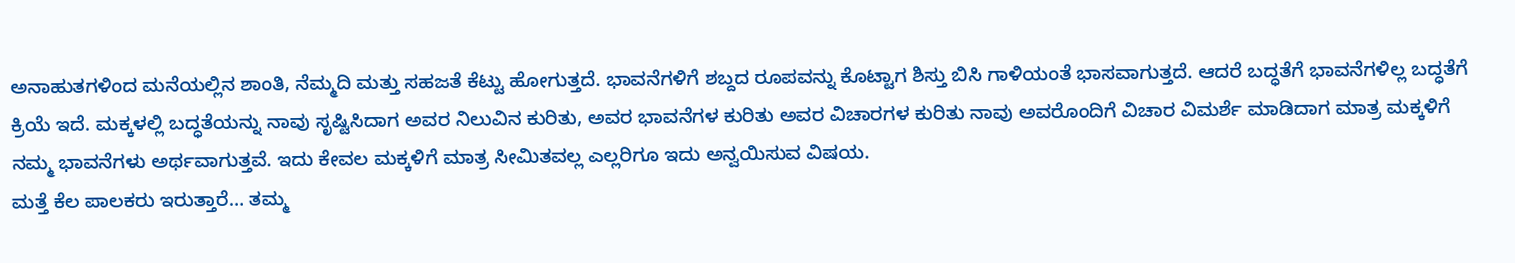ಅನಾಹುತಗಳಿಂದ ಮನೆಯಲ್ಲಿನ ಶಾಂತಿ, ನೆಮ್ಮದಿ ಮತ್ತು ಸಹಜತೆ ಕೆಟ್ಟು ಹೋಗುತ್ತದೆ. ಭಾವನೆಗಳಿಗೆ ಶಬ್ದದ ರೂಪವನ್ನು ಕೊಟ್ಟಾಗ ಶಿಸ್ತು ಬಿಸಿ ಗಾಳಿಯಂತೆ ಭಾಸವಾಗುತ್ತದೆ. ಆದರೆ ಬದ್ಧತೆಗೆ ಭಾವನೆಗಳಿಲ್ಲ ಬದ್ಧತೆಗೆ ಕ್ರಿಯೆ ಇದೆ. ಮಕ್ಕಳಲ್ಲಿ ಬದ್ಧತೆಯನ್ನು ನಾವು ಸೃಷ್ಟಿಸಿದಾಗ ಅವರ ನಿಲುವಿನ ಕುರಿತು, ಅವರ ಭಾವನೆಗಳ ಕುರಿತು ಅವರ ವಿಚಾರಗಳ ಕುರಿತು ನಾವು ಅವರೊಂದಿಗೆ ವಿಚಾರ ವಿಮರ್ಶೆ ಮಾಡಿದಾಗ ಮಾತ್ರ ಮಕ್ಕಳಿಗೆ ನಮ್ಮ ಭಾವನೆಗಳು ಅರ್ಥವಾಗುತ್ತವೆ. ಇದು ಕೇವಲ ಮಕ್ಕಳಿಗೆ ಮಾತ್ರ ಸೀಮಿತವಲ್ಲ ಎಲ್ಲರಿಗೂ ಇದು ಅನ್ವಯಿಸುವ ವಿಷಯ.
ಮತ್ತೆ ಕೆಲ ಪಾಲಕರು ಇರುತ್ತಾರೆ… ತಮ್ಮ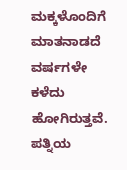ಮಕ್ಕಳೊಂದಿಗೆ ಮಾತನಾಡದೆ ವರ್ಷಗಳೇ ಕಳೆದು ಹೋಗಿರುತ್ತವೆ. ಪತ್ನಿಯ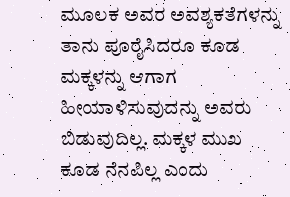ಮೂಲಕ ಅವರ ಅವಶ್ಯಕತೆಗಳನ್ನು ತಾನು ಪೂರೈಸಿದರೂ ಕೂಡ ಮಕ್ಕಳನ್ನು ಆಗಾಗ ಹೀಯಾಳಿಸುವುದನ್ನು ಅವರು ಬಿಡುವುದಿಲ್ಲ. ಮಕ್ಕಳ ಮುಖ ಕೂಡ ನೆನಪಿಲ್ಲ ಎಂದು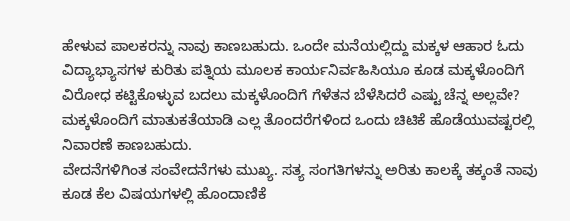ಹೇಳುವ ಪಾಲಕರನ್ನು ನಾವು ಕಾಣಬಹುದು. ಒಂದೇ ಮನೆಯಲ್ಲಿದ್ದು ಮಕ್ಕಳ ಆಹಾರ ಓದು ವಿದ್ಯಾಭ್ಯಾಸಗಳ ಕುರಿತು ಪತ್ನಿಯ ಮೂಲಕ ಕಾರ್ಯನಿರ್ವಹಿಸಿಯೂ ಕೂಡ ಮಕ್ಕಳೊಂದಿಗೆ ವಿರೋಧ ಕಟ್ಟಿಕೊಳ್ಳುವ ಬದಲು ಮಕ್ಕಳೊಂದಿಗೆ ಗೆಳೆತನ ಬೆಳೆಸಿದರೆ ಎಷ್ಟು ಚೆನ್ನ ಅಲ್ಲವೇ? ಮಕ್ಕಳೊಂದಿಗೆ ಮಾತುಕತೆಯಾಡಿ ಎಲ್ಲ ತೊಂದರೆಗಳಿಂದ ಒಂದು ಚಿಟಿಕೆ ಹೊಡೆಯುವಷ್ಟರಲ್ಲಿ ನಿವಾರಣೆ ಕಾಣಬಹುದು.
ವೇದನೆಗಳಿಗಿಂತ ಸಂವೇದನೆಗಳು ಮುಖ್ಯ. ಸತ್ಯ ಸಂಗತಿಗಳನ್ನು ಅರಿತು ಕಾಲಕ್ಕೆ ತಕ್ಕಂತೆ ನಾವು ಕೂಡ ಕೆಲ ವಿಷಯಗಳಲ್ಲಿ ಹೊಂದಾಣಿಕೆ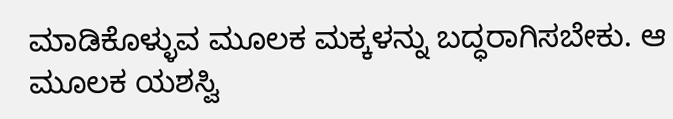ಮಾಡಿಕೊಳ್ಳುವ ಮೂಲಕ ಮಕ್ಕಳನ್ನು ಬದ್ಧರಾಗಿಸಬೇಕು. ಆ ಮೂಲಕ ಯಶಸ್ವಿ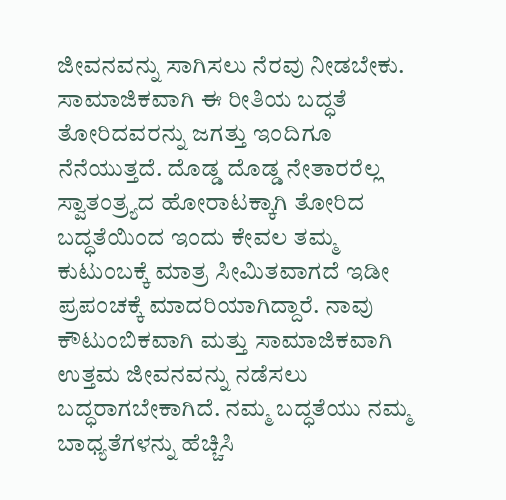ಜೀವನವನ್ನು ಸಾಗಿಸಲು ನೆರವು ನೀಡಬೇಕು.
ಸಾಮಾಜಿಕವಾಗಿ ಈ ರೀತಿಯ ಬದ್ಧತೆ ತೋರಿದವರನ್ನು ಜಗತ್ತು ಇಂದಿಗೂ ನೆನೆಯುತ್ತದೆ. ದೊಡ್ಡ ದೊಡ್ಡ ನೇತಾರರೆಲ್ಲ ಸ್ವಾತಂತ್ರ್ಯದ ಹೋರಾಟಕ್ಕಾಗಿ ತೋರಿದ ಬದ್ಧತೆಯಿಂದ ಇಂದು ಕೇವಲ ತಮ್ಮ ಕುಟುಂಬಕ್ಕೆ ಮಾತ್ರ ಸೀಮಿತವಾಗದೆ ಇಡೀ ಪ್ರಪಂಚಕ್ಕೆ ಮಾದರಿಯಾಗಿದ್ದಾರೆ. ನಾವು ಕೌಟುಂಬಿಕವಾಗಿ ಮತ್ತು ಸಾಮಾಜಿಕವಾಗಿ ಉತ್ತಮ ಜೀವನವನ್ನು ನಡೆಸಲು ಬದ್ಧರಾಗಬೇಕಾಗಿದೆ. ನಮ್ಮ ಬದ್ಧತೆಯು ನಮ್ಮ ಬಾಧ್ಯತೆಗಳನ್ನು ಹೆಚ್ಚಿಸಿ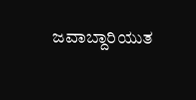ಜವಾಬ್ದಾರಿಯುತ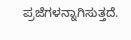ಪ್ರಜೆಗಳನ್ನಾಗಿಸುತ್ತದೆ.